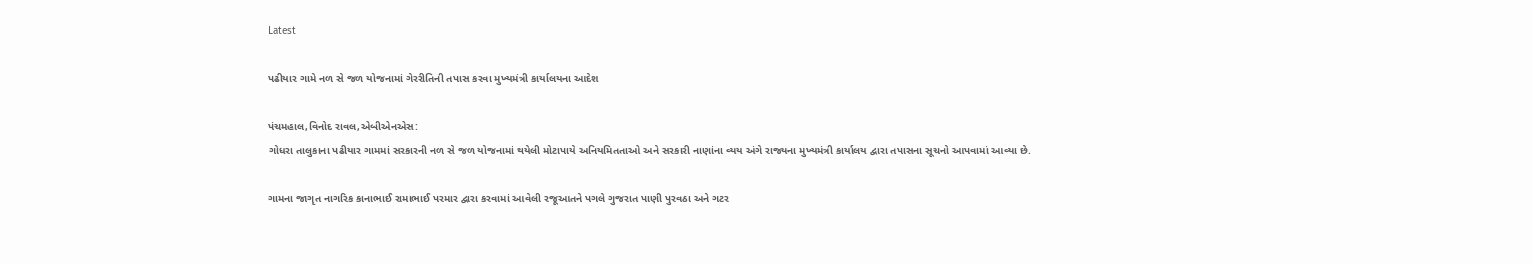Latest

પઢીયાર ગામે નળ સે જળ યોજનામાં ગેરરીતિની તપાસ કરવા મુખ્યમંત્રી કાર્યાલયના આદેશ

પંચમહાલ,વિનોદ રાવલ,એબીએનએસ:
ગોધરા તાલુકાના પઢીયાર ગામમાં સરકારની નળ સે જળ યોજનામાં થયેલી મોટાપાયે અનિયમિતતાઓ અને સરકારી નાણાંના વ્યય અંગે રાજ્યના મુખ્યમંત્રી કાર્યાલય દ્વારા તપાસના સૂચનો આપવામાં આવ્યા છે.

ગામના જાગૃત નાગરિક કાનાભાઈ રામાભાઈ પરમાર દ્વારા કરવામાં આવેલી રજૂઆતને પગલે ગુજરાત પાણી પુરવઠા અને ગટર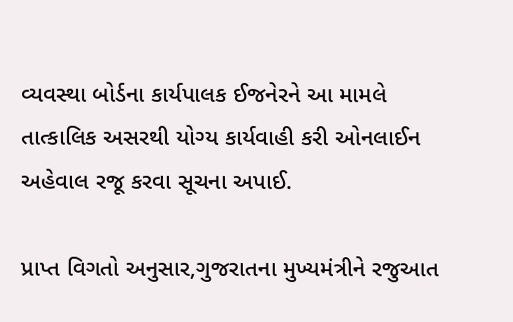વ્યવસ્થા બોર્ડના કાર્યપાલક ઈજનેરને આ મામલે તાત્કાલિક અસરથી યોગ્ય કાર્યવાહી કરી ઓનલાઈન અહેવાલ રજૂ કરવા સૂચના અપાઈ.

પ્રાપ્ત વિગતો અનુસાર,ગુજરાતના મુખ્યમંત્રીને રજુઆત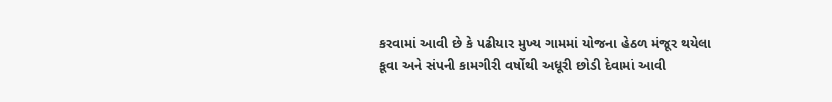કરવામાં આવી છે કે પઢીયાર મુખ્ય ગામમાં યોજના હેઠળ મંજૂર થયેલા કૂવા અને સંપની કામગીરી વર્ષોથી અધૂરી છોડી દેવામાં આવી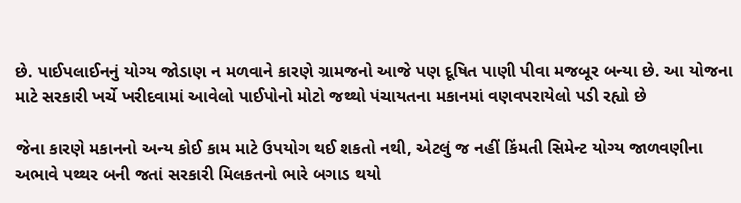છે. પાઈપલાઈનનું યોગ્ય જોડાણ ન મળવાને કારણે ગ્રામજનો આજે પણ દૂષિત પાણી પીવા મજબૂર બન્યા છે. આ યોજના માટે સરકારી ખર્ચે ખરીદવામાં આવેલો પાઈપોનો મોટો જથ્થો પંચાયતના મકાનમાં વણવપરાયેલો પડી રહ્યો છે

જેના કારણે મકાનનો અન્ય કોઈ કામ માટે ઉપયોગ થઈ શકતો નથી, એટલું જ નહીં કિંમતી સિમેન્ટ યોગ્ય જાળવણીના અભાવે પથ્થર બની જતાં સરકારી મિલકતનો ભારે બગાડ થયો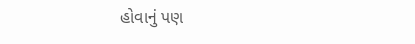હોવાનું પણ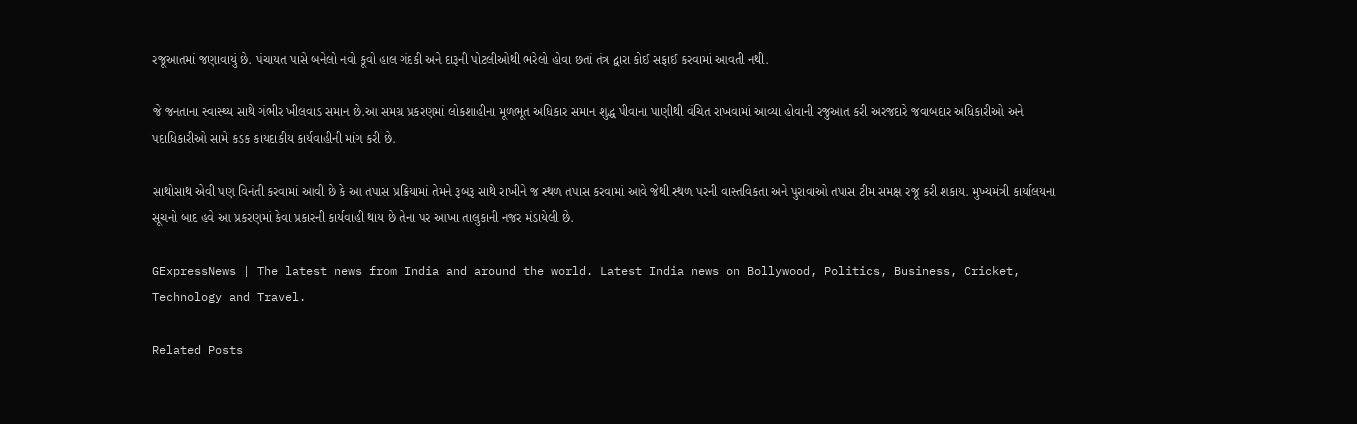રજૂઆતમાં જણાવાયું છે. પંચાયત પાસે બનેલો નવો કૂવો હાલ ગંદકી અને દારૂની પોટલીઓથી ભરેલો હોવા છતાં તંત્ર દ્વારા કોઈ સફાઈ કરવામાં આવતી નથી.

જે જનતાના સ્વાસ્થ્ય સાથે ગંભીર ખીલવાડ સમાન છે.આ સમગ્ર પ્રકરણમાં લોકશાહીના મૂળભૂત અધિકાર સમાન શુદ્ધ પીવાના પાણીથી વંચિત રાખવામાં આવ્યા હોવાની રજુઆત કરી અરજદારે જવાબદાર અધિકારીઓ અને પદાધિકારીઓ સામે કડક કાયદાકીય કાર્યવાહીની માંગ કરી છે.

સાથોસાથ એવી પણ વિનંતી કરવામાં આવી છે કે આ તપાસ પ્રક્રિયામાં તેમને રૂબરૂ સાથે રાખીને જ સ્થળ તપાસ કરવામાં આવે જેથી સ્થળ પરની વાસ્તવિકતા અને પુરાવાઓ તપાસ ટીમ સમક્ષ રજૂ કરી શકાય. મુખ્યમંત્રી કાર્યાલયના સૂચનો બાદ હવે આ પ્રકરણમાં કેવા પ્રકારની કાર્યવાહી થાય છે તેના પર આખા તાલુકાની નજર મંડાયેલી છે.

GExpressNews | The latest news from India and around the world. Latest India news on Bollywood, Politics, Business, Cricket, Technology and Travel.

Related Posts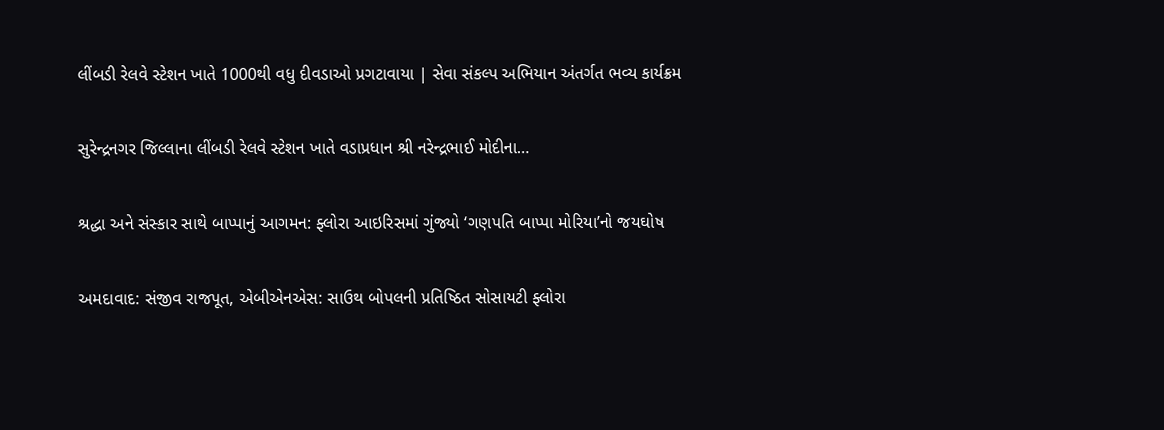લીંબડી રેલવે સ્ટેશન ખાતે 1000થી વધુ દીવડાઓ પ્રગટાવાયા | સેવા સંકલ્પ અભિયાન અંતર્ગત ભવ્ય કાર્યક્રમ

સુરેન્દ્રનગર જિલ્લાના લીંબડી રેલવે સ્ટેશન ખાતે વડાપ્રધાન શ્રી નરેન્દ્રભાઈ મોદીના…

શ્રદ્ધા અને સંસ્કાર સાથે બાપ્પાનું આગમન: ફ્લોરા આઇરિસમાં ગુંજ્યો ‘ગણપતિ બાપ્પા મોરિયા’નો જયઘોષ

અમદાવાદ: સંજીવ રાજપૂત, એબીએનએસ: સાઉથ બોપલની પ્રતિષ્ઠિત સોસાયટી ફ્લોરા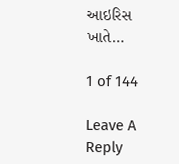આઇરિસ ખાતે…

1 of 144

Leave A Reply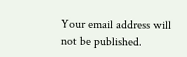Your email address will not be published.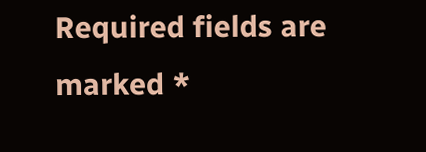Required fields are marked *